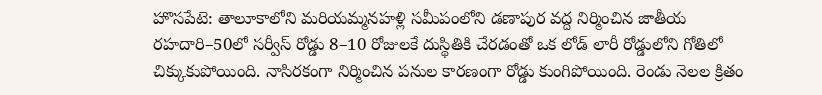హొసపేటె: తాలూకాలోని మరియమ్మనహళ్లి సమీపంలోని డణాపుర వద్ద నిర్మించిన జాతీయ రహదారి–50లో సర్వీస్ రోడ్డు 8–10 రోజులకే దుస్థితికి చేరడంతో ఒక లోడ్ లారీ రోడ్డులోని గోతిలో చిక్కుకుపోయింది. నాసిరకంగా నిర్మించిన పనుల కారణంగా రోడ్డు కుంగిపోయింది. రెండు నెలల క్రితం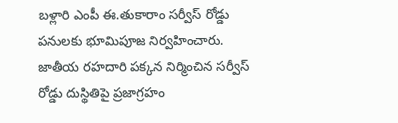బళ్లారి ఎంపీ ఈ.తుకారాం సర్వీస్ రోడ్డు పనులకు భూమిపూజ నిర్వహించారు. జాతీయ రహదారి పక్కన నిర్మించిన సర్వీస్ రోడ్డు దుస్థితిపై ప్రజాగ్రహం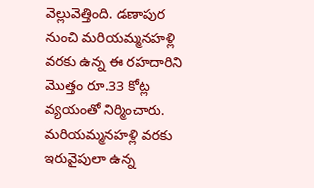వెల్లువెత్తింది. డణాపుర నుంచి మరియమ్మనహళ్లి వరకు ఉన్న ఈ రహదారిని మొత్తం రూ.33 కోట్ల వ్యయంతో నిర్మించారు. మరియమ్మనహళ్లి వరకు ఇరువైపులా ఉన్న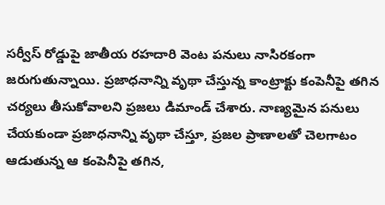సర్వీస్ రోడ్డుపై జాతీయ రహదారి వెంట పనులు నాసిరకంగా జరుగుతున్నాయి. ప్రజాధనాన్ని వృథా చేస్తున్న కాంట్రాక్టు కంపెనీపై తగిన చర్యలు తీసుకోవాలని ప్రజలు డిమాండ్ చేశారు. నాణ్యమైన పనులు చేయకుండా ప్రజాధనాన్ని వృథా చేస్తూ, ప్రజల ప్రాణాలతో చెలగాటం ఆడుతున్న ఆ కంపెనీపై తగిన,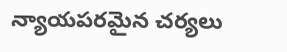న్యాయపరమైన చర్యలు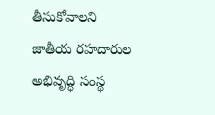తీసుకోవాలని జాతీయ రహదారుల అభివృద్ధి సంస్థ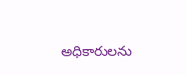అధికారులను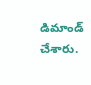డిమాండ్ చేశారు.